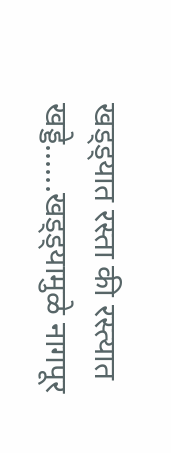खड्ड्यात रस्ता की रस्त्यात खड्डे......खड्ड्यामुळे नागपूर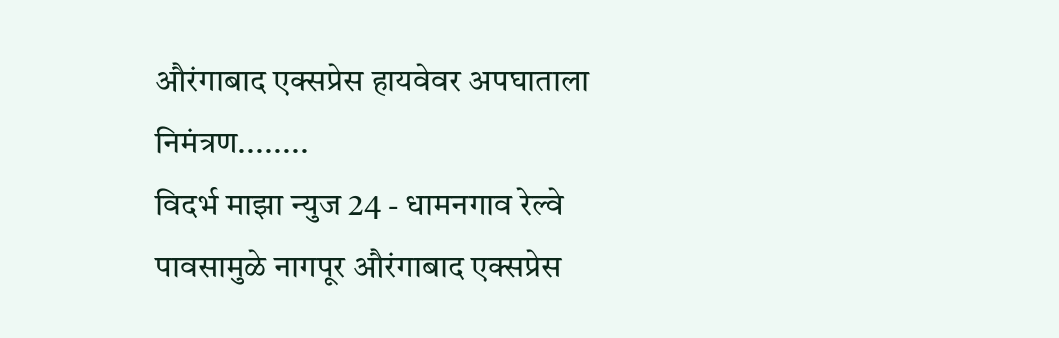औरंगाबाद एक्सप्रेस हायवेवर अपघाताला निमंत्रण........
विदर्भ माझा न्युज 24 - धामनगाव रेल्वे
पावसामुळे नागपूर औरंगाबाद एक्सप्रेस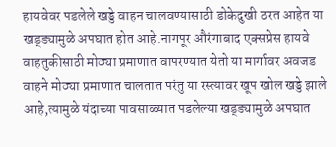हायवेवर पडलेले खड्डे वाहन चालवण्यासाठी डोकेदुखी ठरत आहेत या खड्ड्यामुळे अपघात होत आहे.नागपूर औरंगाबाद एक्सप्रेस हायवे वाहतुकीसाठी मोठ्या प्रमाणात वापरण्यात येतो या मार्गावर अवजड वाहने मोठ्या प्रमाणात चालतात परंतु या रस्त्यावर खूप खोल खड्डे झाले आहे,त्यामुळे यंदाच्या पावसाळ्यात पडलेल्या खड्ड्यामुळे अपघात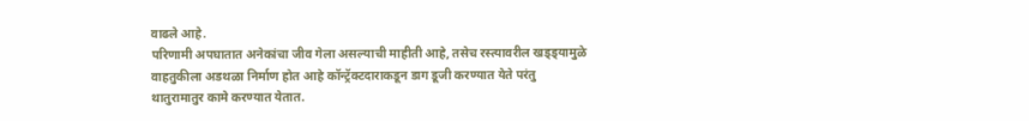वाढले आहे.
परिणामी अपघातात अनेकांचा जीव गेला असल्याची माहीती आहे, तसेच रस्त्यावरील खड्ड्यामुळे वाहतुकीला अडथळा निर्माण होत आहे कॉन्ट्रॅक्टदाराकडून डाग डूजी करण्यात येते परंतु थातुरामातुर कामे करण्यात येतात.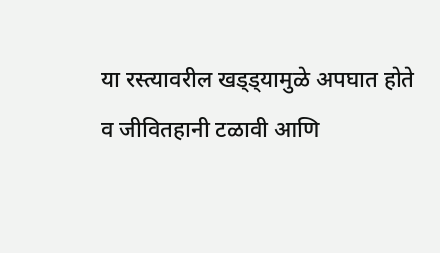या रस्त्यावरील खड्ड्यामुळे अपघात होते व जीवितहानी टळावी आणि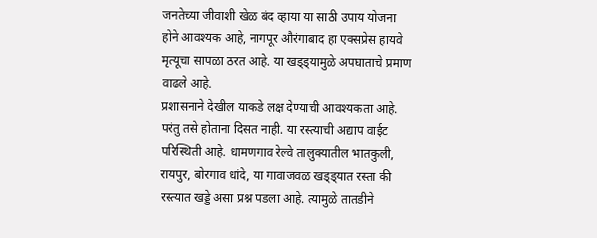जनतेच्या जीवाशी खेळ बंद व्हाया या साठी उपाय योजना होने आवश्यक आहे, नागपूर औरंगाबाद हा एक्सप्रेस हायवे मृत्यूचा सापळा ठरत आहे. या खड्ड्यामुळे अपघाताचे प्रमाण वाढले आहे.
प्रशासनाने देखील याकडे लक्ष देण्याची आवश्यकता आहे. परंतु तसे होताना दिसत नाही. या रस्त्याची अद्याप वाईट परिस्थिती आहे. धामणगाव रेल्वे तालुक्यातील भातकुली, रायपुर, बोरगाव धांदे, या गावाजवळ खड्ड्यात रस्ता की रस्त्यात खड्डे असा प्रश्न पडला आहे. त्यामुळे तातडीने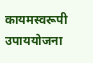कायमस्वरूपी उपाययोजना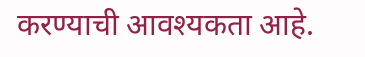करण्याची आवश्यकता आहे.